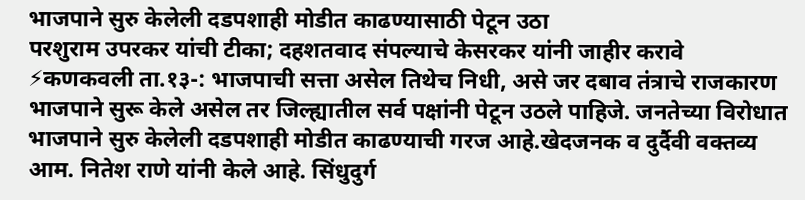भाजपाने सुरु केलेली दडपशाही मोडीत काढण्यासाठी पेटून उठा
परशुराम उपरकर यांची टीका; दहशतवाद संपल्याचे केसरकर यांनी जाहीर करावे ⚡कणकवली ता.१३-: भाजपाची सत्ता असेल तिथेच निधी, असे जर दबाव तंत्राचे राजकारण भाजपाने सुरू केले असेल तर जिल्ह्यातील सर्व पक्षांनी पेटून उठले पाहिजे. जनतेच्या विरोधात भाजपाने सुरु केलेली दडपशाही मोडीत काढण्याची गरज आहे.खेदजनक व दुर्दैवी वक्तव्य आम. नितेश राणे यांनी केले आहे. सिंधुदुर्ग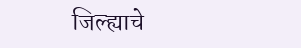जिल्ह्याचे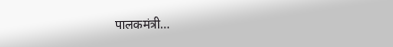पालकमंत्री…